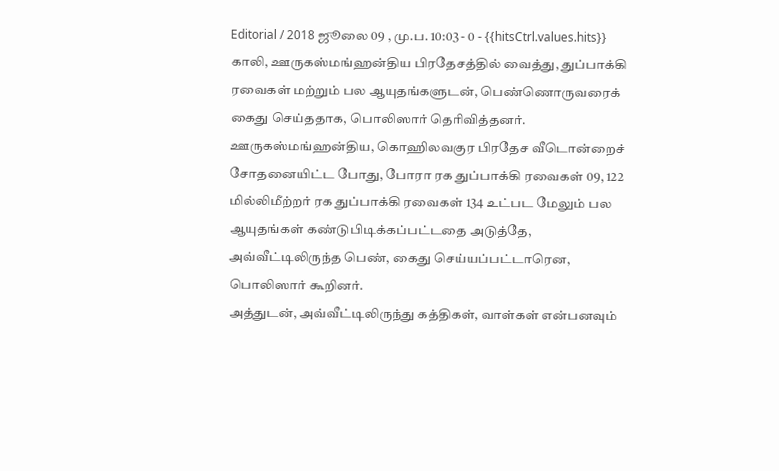Editorial / 2018 ஜூலை 09 , மு.ப. 10:03 - 0 - {{hitsCtrl.values.hits}}
காலி, ஊருகஸ்மங்ஹன்திய பிரதேசத்தில் வைத்து, துப்பாக்கி ரவைகள் மற்றும் பல ஆயுதங்களுடன், பெண்ணொருவரைக் கைது செய்ததாக, பொலிஸார் தெரிவித்தனர்.
ஊருகஸ்மங்ஹன்திய, கொஹிலவகுர பிரதேச வீடொன்றைச் சோதனையிட்ட போது, போரா ரக துப்பாக்கி ரவைகள் 09, 122 மில்லிமீற்றர் ரக துப்பாக்கி ரவைகள் 134 உட்பட மேலும் பல ஆயுதங்கள் கண்டுபிடிக்கப்பட்டதை அடுத்தே, அவ்வீட்டிலிருந்த பெண், கைது செய்யப்பட்டாரென, பொலிஸார் கூறினர்.
அத்துடன், அவ்வீட்டிலிருந்து கத்திகள், வாள்கள் என்பனவும்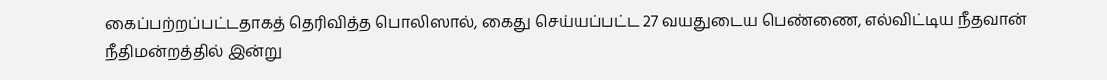கைப்பற்றப்பட்டதாகத் தெரிவித்த பொலிஸால், கைது செய்யப்பட்ட 27 வயதுடைய பெண்ணை, எல்விட்டிய நீதவான் நீதிமன்றத்தில் இன்று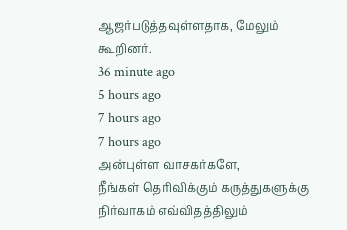ஆஜர்படுத்தவுள்ளதாக, மேலும் கூறினர்.
36 minute ago
5 hours ago
7 hours ago
7 hours ago
அன்புள்ள வாசகர்களே,
நீங்கள் தெரிவிக்கும் கருத்துகளுக்கு நிர்வாகம் எவ்விதத்திலும்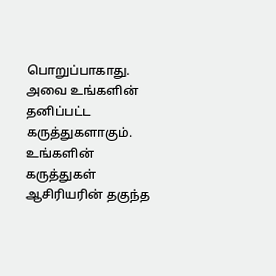பொறுப்பாகாது. அவை உங்களின் தனிப்பட்ட கருத்துகளாகும். உங்களின் கருத்துகள் ஆசிரியரின் தகுந்த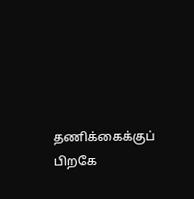தணிக்கைக்குப் பிறகே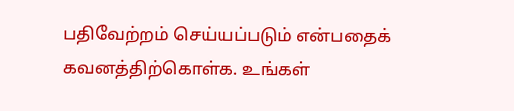பதிவேற்றம் செய்யப்படும் என்பதைக் கவனத்திற்கொள்க. உங்கள்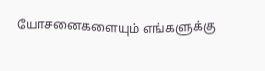யோசனைகளையும் எங்களுக்கு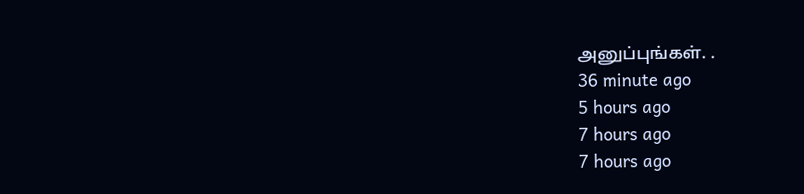அனுப்புங்கள். .
36 minute ago
5 hours ago
7 hours ago
7 hours ago